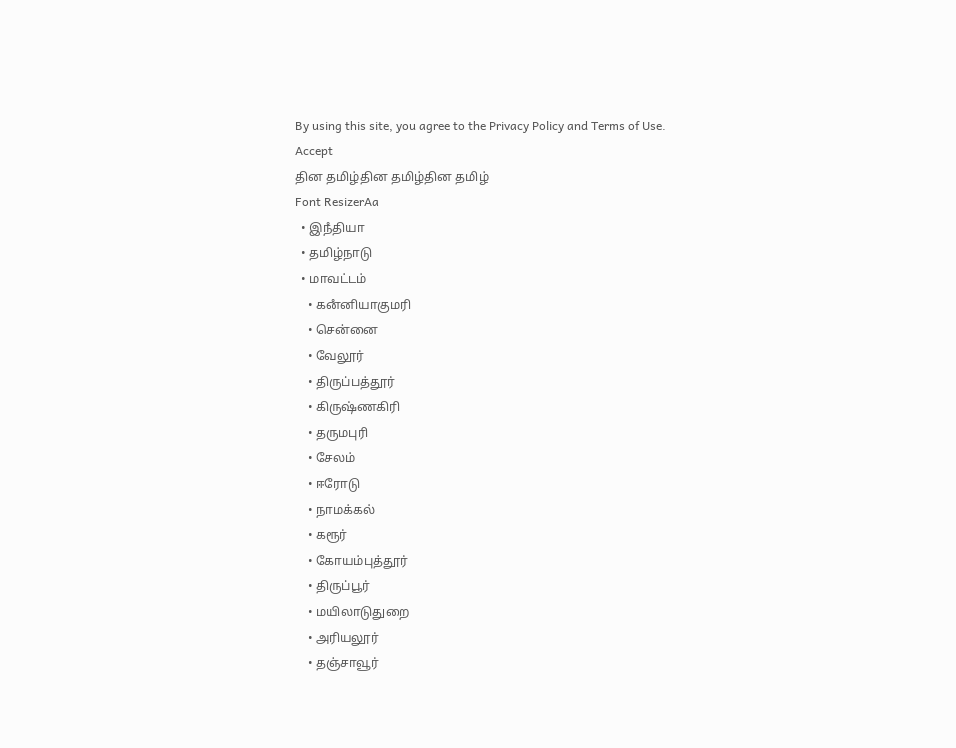By using this site, you agree to the Privacy Policy and Terms of Use.
Accept
தின தமிழ்தின தமிழ்தின தமிழ்
Font ResizerAa
  • இநஂதியா
  • தமிழ்நாடு
  • மாவட்டம்
    • கனஂனியாகுமரி
    • சென்னை
    • வேலூர்
    • திருப்பத்தூர்
    • கிருஷ்ணகிரி
    • தருமபுரி
    • சேலம்
    • ஈரோடு
    • நாமக்கல்
    • கரூர்
    • கோயம்புத்தூர்
    • திருப்பூர்
    • மயிலாடுதுறை
    • அரியலூர்
    • தஞ்சாவூர்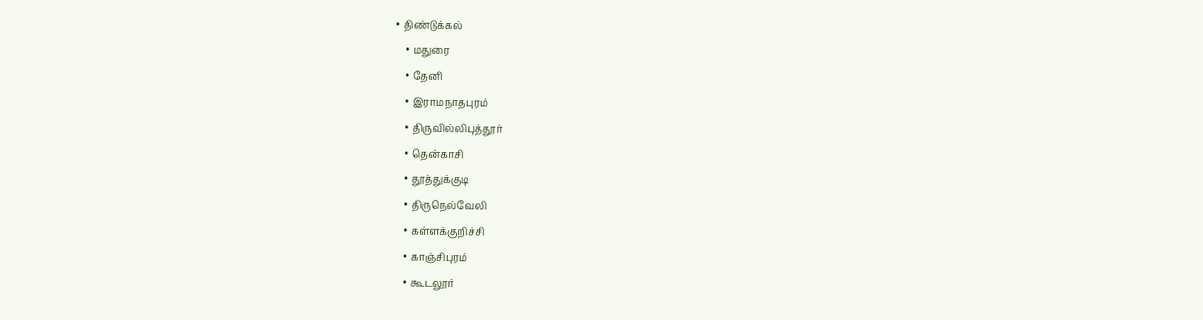• திண்டுக்கல்
    • மதுரை
    • தேனி
    • இராமநாதபுரம்
    • திருவில்லிபுத்தூர்
    • தென்காசி
    • தூத்துக்குடி
    • திருநெல்வேலி
    • கள்ளக்குறிச்சி
    • காஞ்சிபுரம்
    • கூடலூர்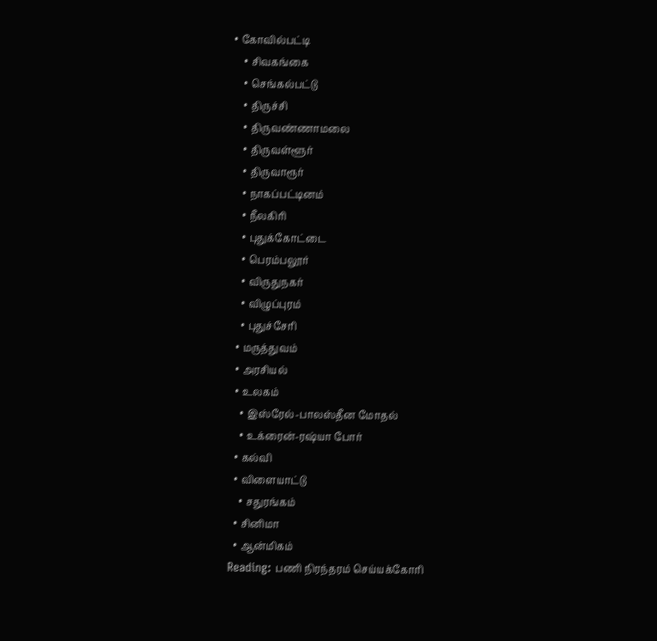• கோவில்பட்டி
    • சிவகங்கை
    • செங்கல்பட்டு
    • திருச்சி
    • திருவண்ணாமலை
    • திருவள்ளூர்
    • திருவாரூர்
    • நாகப்பட்டினம்
    • நீலகிரி
    • புதுக்கோட்டை
    • பெரம்பலூர்
    • விருதுநகர்
    • விழுப்புரம்
    • புதுச்சேரி
  • மருத்துவம்
  • அரசியல்
  • உலகம்
    • இஸ்ரேல்-பாலஸ்தீன மோதல்
    • உக்ரைன்-ரஷ்யா போர்
  • கல்வி
  • விளையாட்டு
    • சதுரங்கம்
  • சினிமா
  • ஆன்மிகம்
Reading: பணி நிரந்தரம் செய்யக்கோரி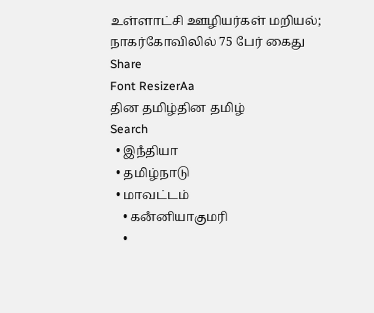உள்ளாட்சி ஊழியர்கள் மறியல்; நாகர்கோவிலில் 75 பேர் கைது
Share
Font ResizerAa
தின தமிழ்தின தமிழ்
Search
  • இநஂதியா
  • தமிழ்நாடு
  • மாவட்டம்
    • கனஂனியாகுமரி
    •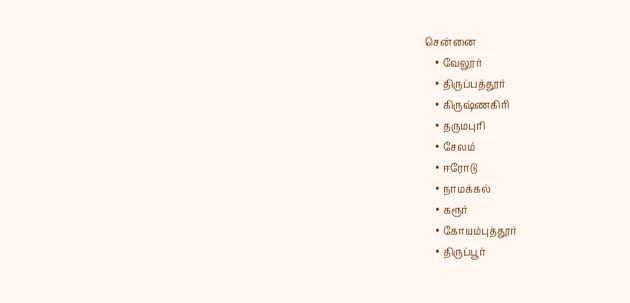சென்னை
    • வேலூர்
    • திருப்பத்தூர்
    • கிருஷ்ணகிரி
    • தருமபுரி
    • சேலம்
    • ஈரோடு
    • நாமக்கல்
    • கரூர்
    • கோயம்புத்தூர்
    • திருப்பூர்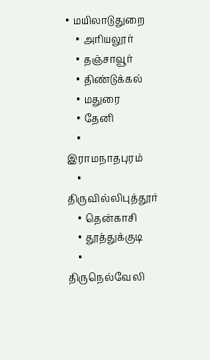• மயிலாடுதுறை
    • அரியலூர்
    • தஞ்சாவூர்
    • திண்டுக்கல்
    • மதுரை
    • தேனி
    • இராமநாதபுரம்
    • திருவில்லிபுத்தூர்
    • தென்காசி
    • தூத்துக்குடி
    • திருநெல்வேலி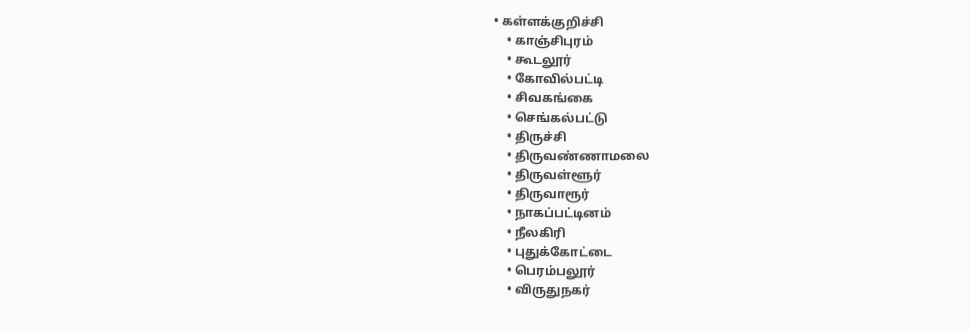• கள்ளக்குறிச்சி
    • காஞ்சிபுரம்
    • கூடலூர்
    • கோவில்பட்டி
    • சிவகங்கை
    • செங்கல்பட்டு
    • திருச்சி
    • திருவண்ணாமலை
    • திருவள்ளூர்
    • திருவாரூர்
    • நாகப்பட்டினம்
    • நீலகிரி
    • புதுக்கோட்டை
    • பெரம்பலூர்
    • விருதுநகர்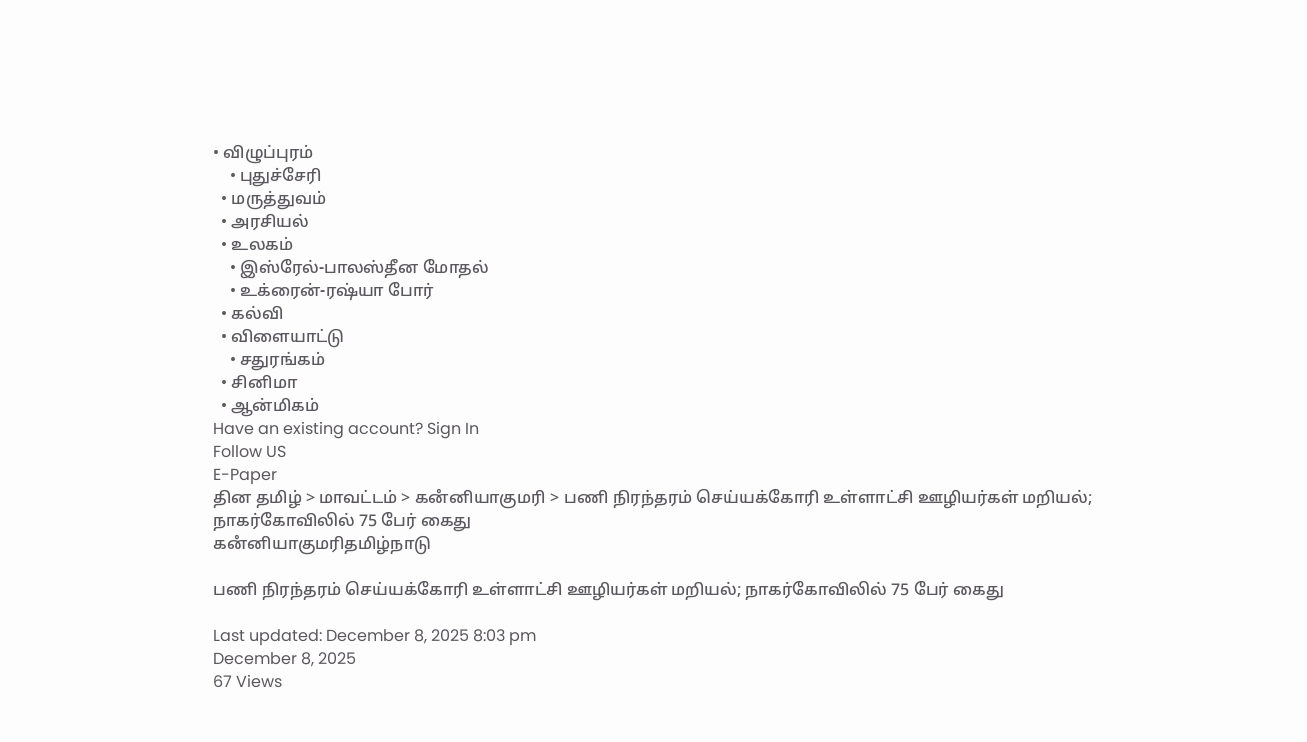• விழுப்புரம்
    • புதுச்சேரி
  • மருத்துவம்
  • அரசியல்
  • உலகம்
    • இஸ்ரேல்-பாலஸ்தீன மோதல்
    • உக்ரைன்-ரஷ்யா போர்
  • கல்வி
  • விளையாட்டு
    • சதுரங்கம்
  • சினிமா
  • ஆன்மிகம்
Have an existing account? Sign In
Follow US
E-Paper
தின தமிழ் > மாவட்டம் > கனஂனியாகுமரி > பணி நிரந்தரம் செய்யக்கோரி உள்ளாட்சி ஊழியர்கள் மறியல்; நாகர்கோவிலில் 75 பேர் கைது
கனஂனியாகுமரிதமிழ்நாடு

பணி நிரந்தரம் செய்யக்கோரி உள்ளாட்சி ஊழியர்கள் மறியல்; நாகர்கோவிலில் 75 பேர் கைது

Last updated: December 8, 2025 8:03 pm
December 8, 2025
67 Views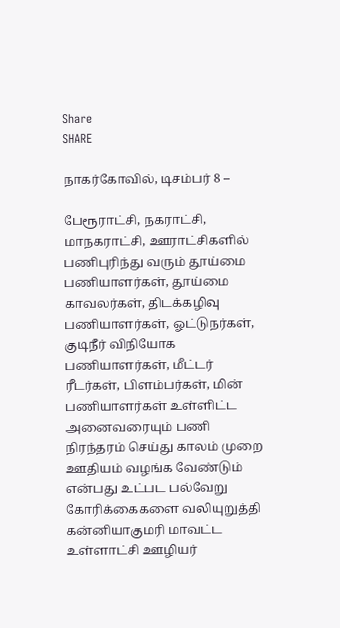Share
SHARE

நாகர்கோவில், டிசம்பர் 8 –

பேரூராட்சி, நகராட்சி, மாநகராட்சி, ஊராட்சிகளில் பணிபுரிந்து வரும் தூய்மை பணியாளர்கள், தூய்மை காவலர்கள், திடக்கழிவு பணியாளர்கள், ஓட்டுநர்கள், குடிநீர் விநியோக பணியாளர்கள், மீட்டர் ரீடர்கள், பிளம்பர்கள், மின் பணியாளர்கள் உள்ளிட்ட அனைவரையும் பணி நிரந்தரம் செய்து காலம் முறை ஊதியம் வழங்க வேண்டும் என்பது உட்பட பல்வேறு கோரிக்கைகளை வலியுறுத்தி கன்னியாகுமரி மாவட்ட உள்ளாட்சி ஊழியர்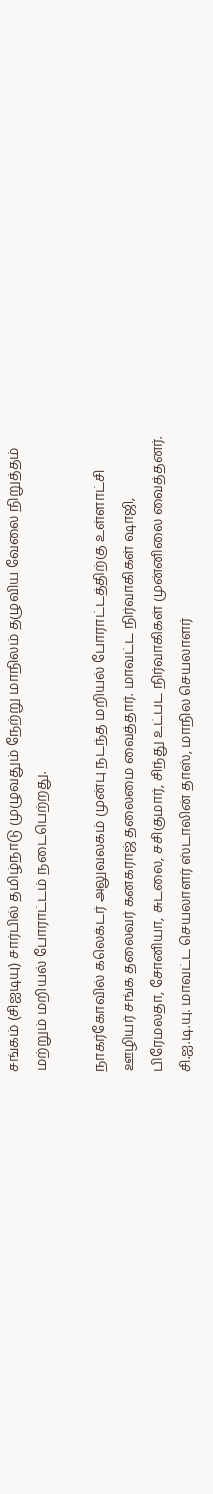சங்கம் (சிஐடியு) சார்பில் தமிழ்நாடு முழுவதும் நேற்று மாநிலம் தழுவிய வேலை நிறுத்தம் மற்றும் மறியல் போராட்டம் நடைபெற்றது.

நாகர்கோவில் கலெக்டர் அலுவலகம் முன்பு நடந்த மறியல் போராட்டத்திற்கு உள்ளாட்சி ஊழியர் சங்க தலைவர் கனகராஜ் தலைமை வைத்தார். மாவட்ட நிர்வாகிகள் ஷாஜி, பிரேமலதா, சோனியா, சுடலை, சசிகுமார், சிந்து உட்பட நிர்வாகிகள் முன்னிலை வைத்தனர். சி.ஐ.டி.யு. மாவட்ட செயலாளர் ஸ்டாலின் தாஸ், மாநில செயலாளர்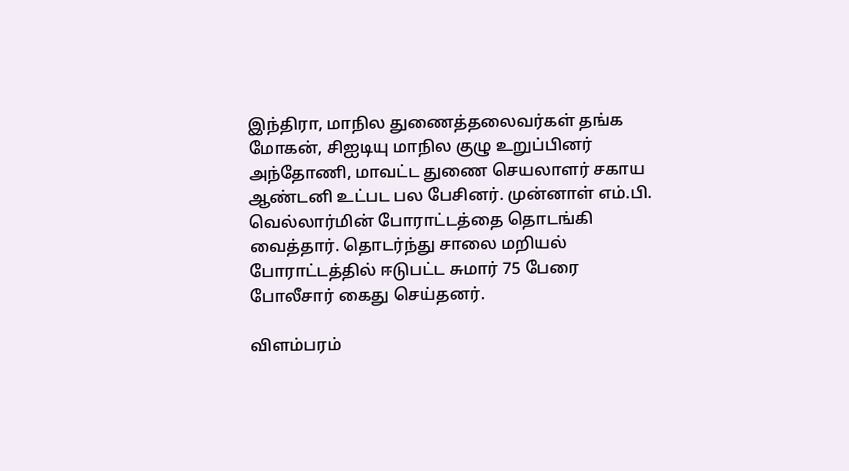இந்திரா, மாநில துணைத்தலைவர்கள் தங்க மோகன், சிஐடியு மாநில குழு உறுப்பினர் அந்தோணி, மாவட்ட துணை செயலாளர் சகாய ஆண்டனி உட்பட பல பேசினர். முன்னாள் எம்.பி. வெல்லார்மின் போராட்டத்தை தொடங்கி வைத்தார். தொடர்ந்து சாலை மறியல் போராட்டத்தில் ஈடுபட்ட சுமார் 75 பேரை போலீசார் கைது செய்தனர்.

விளம்பரம்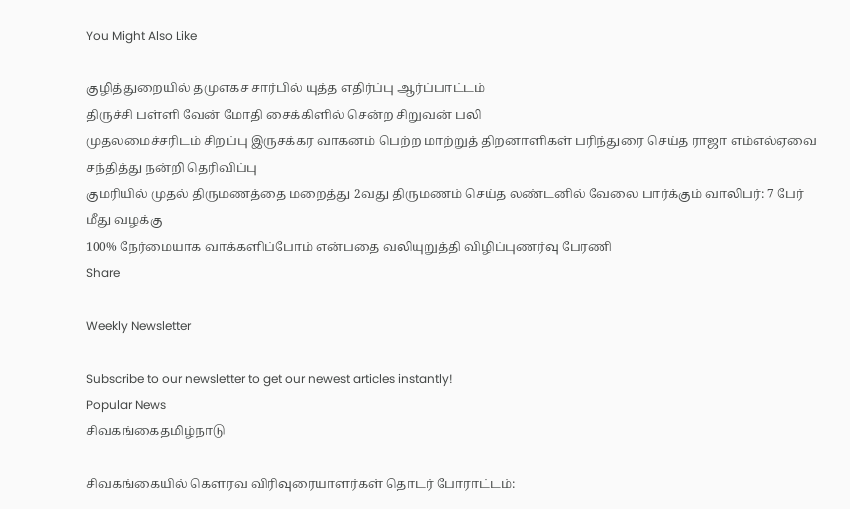You Might Also Like

குழித்துறையில் தமுஎகச சார்பில் யுத்த எதிர்ப்பு ஆர்ப்பாட்டம்
திருச்சி பள்ளி வேன் மோதி சைக்கிளில் சென்ற சிறுவன் பலி
முதலமைச்சரிடம் சிறப்பு இருசக்கர வாகனம் பெற்ற மாற்றுத் திறனாளிகள் பரிந்துரை செய்த ராஜா எம்எல்ஏவை சந்தித்து நன்றி தெரிவிப்பு
குமரியில் முதல் திருமணத்தை மறைத்து 2வது திருமணம் செய்த லண்டனில் வேலை பார்க்கும் வாலிபர்: 7 பேர் மீது வழக்கு
100% நேர்மையாக வாக்களிப்போம் என்பதை வலியுறுத்தி விழிப்புணர்வு பேரணி
Share

Weekly Newsletter

Subscribe to our newsletter to get our newest articles instantly!
Popular News
சிவகங்கைதமிழ்நாடு

சிவகங்கையில் கௌரவ விரிவுரையாளர்கள் தொடர் போராட்டம்: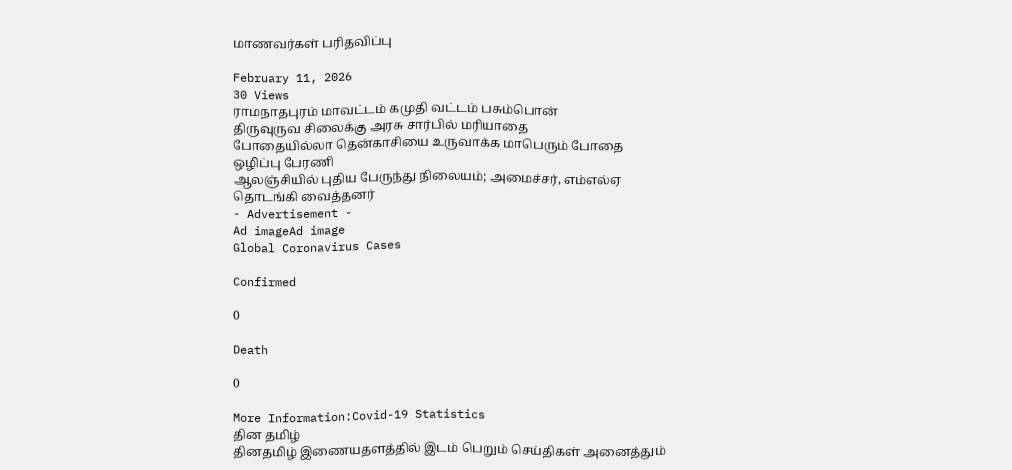மாணவர்கள் பரிதவிப்பு

February 11, 2026
30 Views
ராமநாதபுரம் மாவட்டம் கமுதி வட்டம் பசும்பொன்
திருவுருவ சிலைக்கு அரசு சார்பில் மரியாதை
போதையில்லா தென்காசியை உருவாக்க மாபெரும் போதை ஒழிப்பு பேரணி
ஆலஞ்சியில் புதிய பேருந்து நிலையம்; அமைச்சர், எம்எல்ஏ தொடங்கி வைத்தனர்
- Advertisement -
Ad imageAd image
Global Coronavirus Cases

Confirmed

0

Death

0

More Information:Covid-19 Statistics
தின தமிழ்
தினதமிழ் இணையதளத்தில் இடம் பெறும் செய்திகள் அனைத்தும்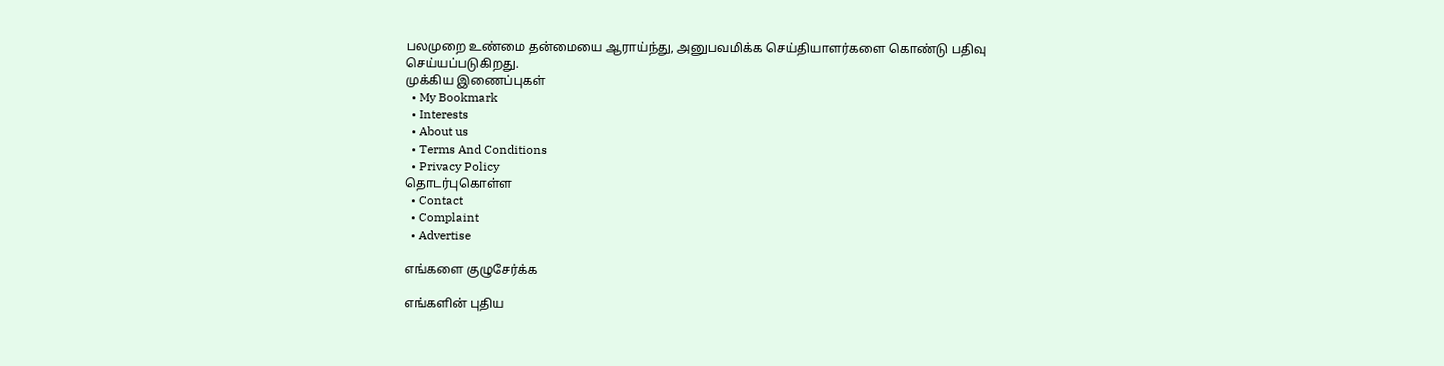பலமுறை உண்மை தன்மையை ஆராய்ந்து, அனுபவமிக்க செய்தியாளர்களை கொண்டு பதிவு செய்யப்படுகிறது.
முக்கிய இணைப்புகள்
  • My Bookmark
  • Interests
  • About us
  • Terms And Conditions
  • Privacy Policy
தொடர்புகொள்ள
  • Contact
  • Complaint
  • Advertise

எங்களை குழுசேர்க்க

எங்களின் புதிய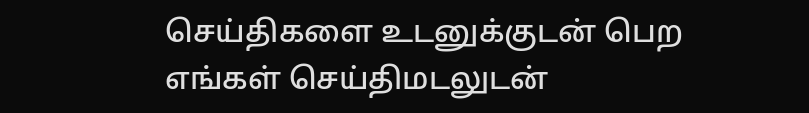செய்திகளை உடனுக்குடன் பெற எங்கள் செய்திமடலுடன்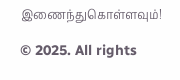இணைந்துகொள்ளவும்!

© 2025. All rights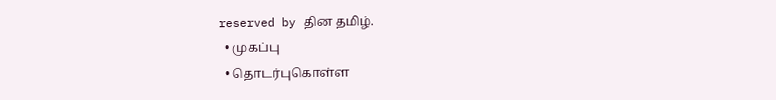reserved by தின தமிழ்.
  • முகப்பு
  • தொடர்புகொள்ள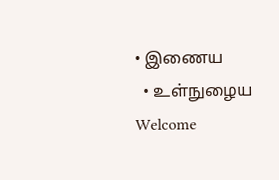• இணைய
  • உள்நுழைய
Welcome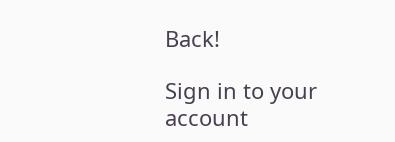Back!

Sign in to your account